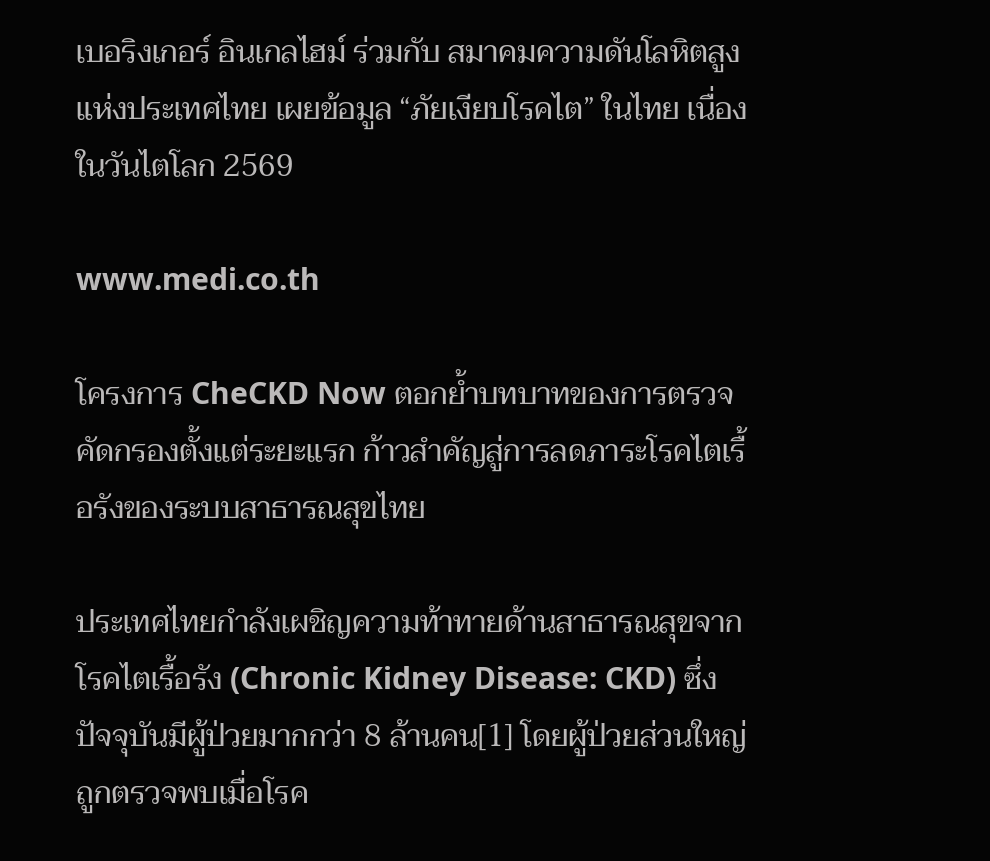เบอริงเกอร์ อินเกลไฮม์ ร่วมกับ สมาคมความดันโลหิตสูงแห่งประเทศไทย เผยข้อมูล “ภัยเงียบโรคไต” ในไทย เนื่องในวันไตโลก 2569

www.medi.co.th

โครงการ CheCKD Now ตอกย้ำบทบาทของการตรวจคัดกรองตั้งแต่ระยะแรก ก้าวสำคัญสู่การลดภาระโรคไตเรื้อรังของระบบสาธารณสุขไทย

ประเทศไทยกำลังเผชิญความท้าทายด้านสาธารณสุขจากโรคไตเรื้อรัง (Chronic Kidney Disease: CKD) ซึ่งปัจจุบันมีผู้ป่วยมากกว่า 8 ล้านคน[1] โดยผู้ป่วยส่วนใหญ่ถูกตรวจพบเมื่อโรค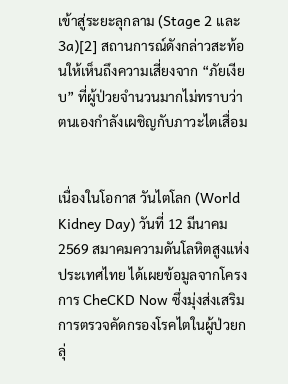เข้าสู่ระยะลุกลาม (Stage 2 และ 3a)[2] สถานการณ์ดังกล่าวสะท้อนให้เห็นถึงความเสี่ยงจาก “ภัยเงียบ” ที่ผู้ป่วยจำนวนมากไม่ทราบว่าตนเองกำลังเผชิญกับภาวะไตเสื่อม


เนื่องในโอกาส วันไตโลก (World Kidney Day) วันที่ 12 มีนาคม 2569 สมาคมความดันโลหิตสูงแห่งประเทศไทย ได้เผยข้อมูลจากโครงการ CheCKD Now ซึ่งมุ่งส่งเสริมการตรวจคัดกรองโรคไตในผู้ป่วยกลุ่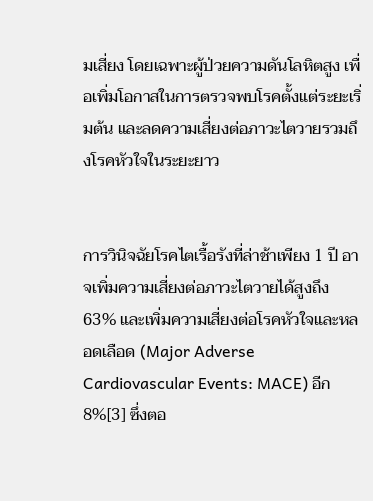มเสี่ยง โดยเฉพาะผู้ป่วยความดันโลหิตสูง เพื่อเพิ่มโอกาสในการตรวจพบโรคตั้งแต่ระยะเริ่มต้น และลดความเสี่ยงต่อภาวะไตวายรวมถึงโรคหัวใจในระยะยาว


การวินิจฉัยโรคไตเรื้อรังที่ล่าช้าเพียง 1 ปี อาจเพิ่มความเสี่ยงต่อภาวะไตวายได้สูงถึง 63% และเพิ่มความเสี่ยงต่อโรคหัวใจและหลอดเลือด (Major Adverse Cardiovascular Events: MACE) อีก 8%[3] ซึ่งตอ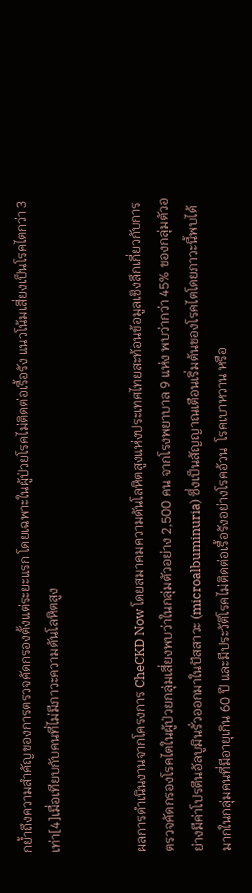กย้ำถึงความสำคัญของการตรวจคัดกรองตั้งแต่ระยะแรก โดยเฉพาะในผู้ป่วยโรคไม่ติดต่อเรื้อรัง แนวโน้มเสี่ยงเป็นโรคไตกว่า 3 เท่า[4]เมื่อเทียบกับคนที่ไม่มีภาวะความดันโลหิตสูง


ผลการดำเนินงานจากโครงการ CheCKD Now โดยสมาคมความดันโลหิตสูงแห่งประเทศไทยสะท้อนข้อมูลเชิงลึกเกี่ยวกับการตรวจคัดกรองโรคไตในผู้ป่วยกลุ่มเสี่ยงพบว่าในกลุ่มตัวอย่าง 2,500 คน จากโรงพยาบาล 9 แห่ง พบว่ากว่า 45% ของกลุ่มตัวอย่างมีค่าโปรตีนอัลบูมินรั่วออกมาในปัสสาวะ (microalbuminuria) ซึ่งเป็นสัญญาณเตือนเริ่มต้นของโรคไตโดยภาวะนี้พบได้มากในกลุ่มคนที่มีอายุเกิน 60 ปี และมีประวัติโรคไม่ติดต่อเรื้อรังอย่างโรคอ้วน  โรคเบาหวาน หรือ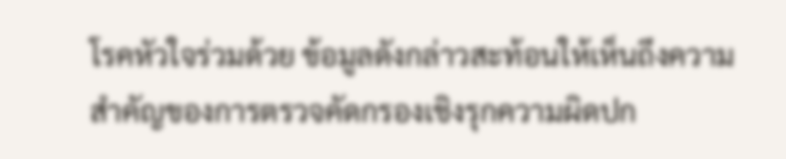โรคหัวใจร่วมด้วย ข้อมูลดังกล่าวสะท้อนให้เห็นถึงความสำคัญของการตรวจคัดกรองเชิงรุกความผิดปก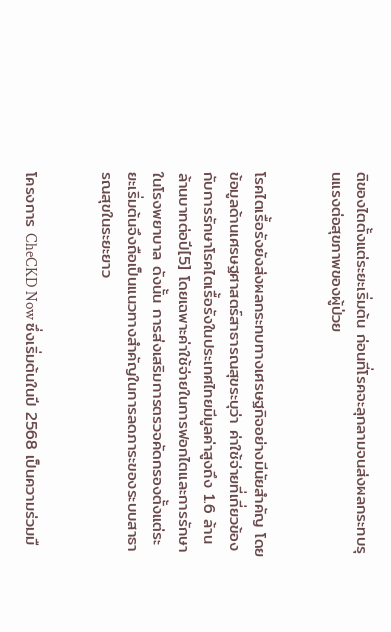ติของไตตั้งแต่ระยะเริ่มต้น ก่อนที่โรคจะลุกลามจนส่งผลกระทบรุนแรงต่อสุขภาพของผู้ป่วย


โรคไตเรื้อรังยังส่งผลกระทบทางเศรษฐกิจอย่างมีนัยสำคัญ โดยข้อมูลด้านเศรษฐศาสตร์สาธารณสุขระบุว่า ค่าใช้จ่ายที่เกี่ยวข้องกับการรักษาโรคไตเรื้อรังในประเทศไทยมีมูลค่าสูงถึง 1.6 ล้านล้านบาทต่อปี[5] โดยเฉพาะค่าใช้จ่ายในการฟอกไตและการรักษาในโรงพยาบาล ดังนั้น การส่งเสริมการตรวจคัดกรองตั้งแต่ระยะเริ่มต้นจึงถือเป็นแนวทางสำคัญในการลดภาระของระบบสาธารณสุขในระยะยาว


โครงการ CheCKD Now ซึ่งเริ่มต้นในปี 2568 เป็นความร่วมมื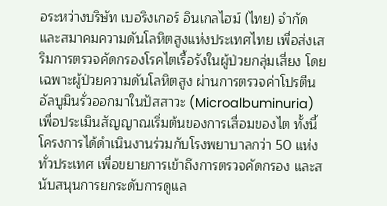อระหว่างบริษัท เบอริงเกอร์ อินเกลไฮม์ (ไทย) จำกัด และสมาคมความดันโลหิตสูงแห่งประเทศไทย เพื่อส่งเสริมการตรวจคัดกรองโรคไตเรื้อรังในผู้ป่วยกลุ่มเสี่ยง โดยเฉพาะผู้ป่วยความดันโลหิตสูง ผ่านการตรวจค่าโปรตีนอัลบูมินรั่วออกมาในปัสสาวะ (Microalbuminuria) เพื่อประเมินสัญญาณเริ่มต้นของการเสื่อมของไต ทั้งนี้ โครงการได้ดำเนินงานร่วมกับโรงพยาบาลกว่า 50 แห่งทั่วประเทศ เพื่อขยายการเข้าถึงการตรวจคัดกรอง และสนับสนุนการยกระดับการดูแล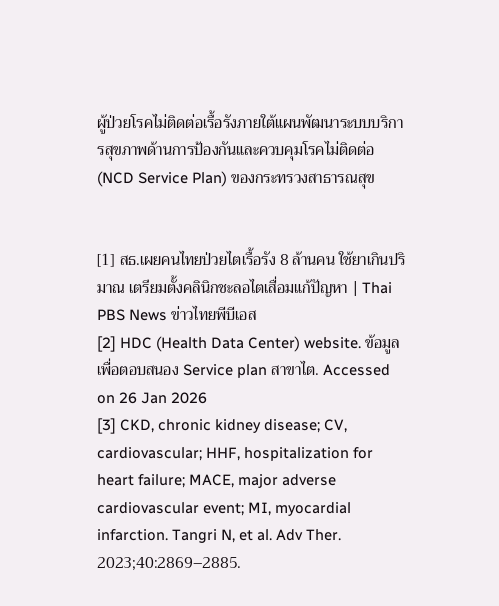ผู้ป่วยโรคไม่ติดต่อเรื้อรังภายใต้แผนพัฒนาระบบบริการสุขภาพด้านการป้องกันและควบคุมโรคไม่ติดต่อ (NCD Service Plan) ของกระทรวงสาธารณสุข


[1] สธ.เผยคนไทยป่วยไตเรื้อรัง 8 ล้านคน ใช้ยาเกินปริมาณ เตรียมตั้งคลินิกชะลอไตเสื่อมแก้ปัญหา | Thai PBS News ข่าวไทยพีบีเอส
[2] HDC (Health Data Center) website. ข้อมูลเพื่อตอบสนอง Service plan สาขาไต. Accessed on 26 Jan 2026
[3] CKD, chronic kidney disease; CV, cardiovascular; HHF, hospitalization for heart failure; MACE, major adverse cardiovascular event; MI, myocardial infarction. Tangri N, et al. Adv Ther. 2023;40:2869–2885.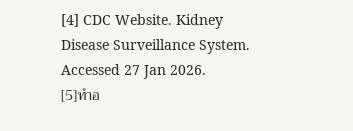[4] CDC Website. Kidney Disease Surveillance System. Accessed 27 Jan 2026.
[5]ทำอ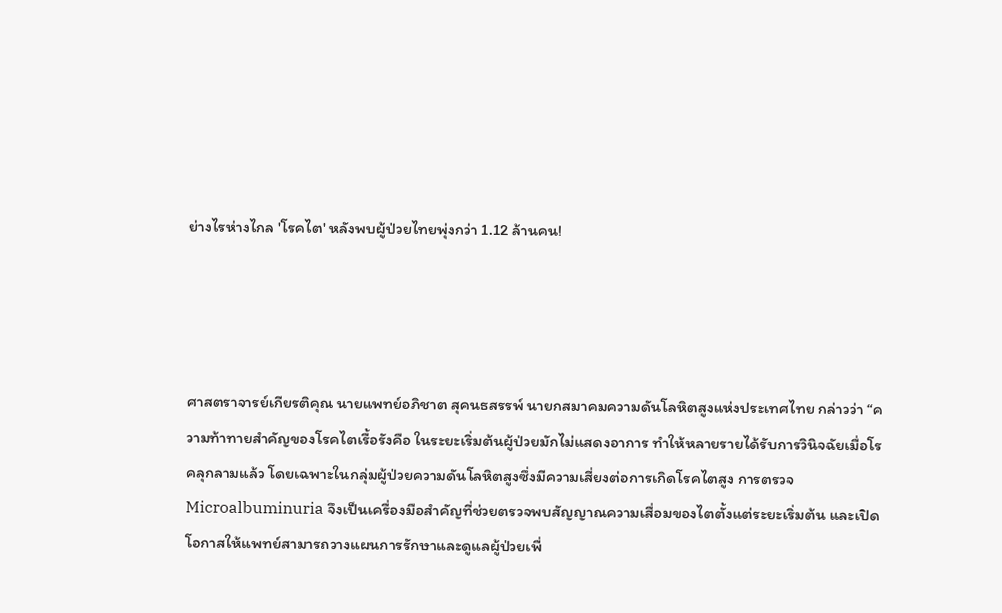ย่างไรห่างไกล 'โรคไต' หลังพบผู้ป่วยไทยพุ่งกว่า 1.12 ล้านคน!




ศาสตราจารย์เกียรติคุณ นายแพทย์อภิชาต สุคนธสรรพ์ นายกสมาคมความดันโลหิตสูงแห่งประเทศไทย กล่าวว่า “ความท้าทายสำคัญของโรคไตเรื้อรังคือ ในระยะเริ่มต้นผู้ป่วยมักไม่แสดงอาการ ทำให้หลายรายได้รับการวินิจฉัยเมื่อโรคลุกลามแล้ว โดยเฉพาะในกลุ่มผู้ป่วยความดันโลหิตสูงซึ่งมีความเสี่ยงต่อการเกิดโรคไตสูง การตรวจ Microalbuminuria จึงเป็นเครื่องมือสำคัญที่ช่วยตรวจพบสัญญาณความเสื่อมของไตตั้งแต่ระยะเริ่มต้น และเปิดโอกาสให้แพทย์สามารถวางแผนการรักษาและดูแลผู้ป่วยเพื่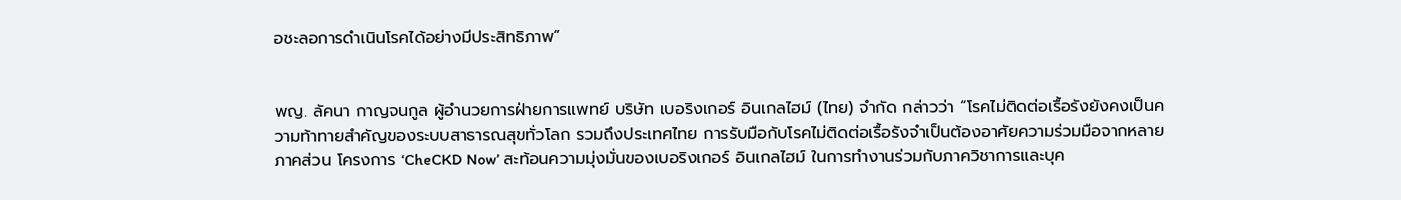อชะลอการดำเนินโรคได้อย่างมีประสิทธิภาพ”


พญ. ลัคนา กาญจนกูล ผู้อำนวยการฝ่ายการแพทย์ บริษัท เบอริงเกอร์ อินเกลไฮม์ (ไทย) จำกัด กล่าวว่า “โรคไม่ติดต่อเรื้อรังยังคงเป็นความท้าทายสำคัญของระบบสาธารณสุขทั่วโลก รวมถึงประเทศไทย การรับมือกับโรคไม่ติดต่อเรื้อรังจำเป็นต้องอาศัยความร่วมมือจากหลายภาคส่วน โครงการ ‘CheCKD Now’ สะท้อนความมุ่งมั่นของเบอริงเกอร์ อินเกลไฮม์ ในการทำงานร่วมกับภาควิชาการและบุค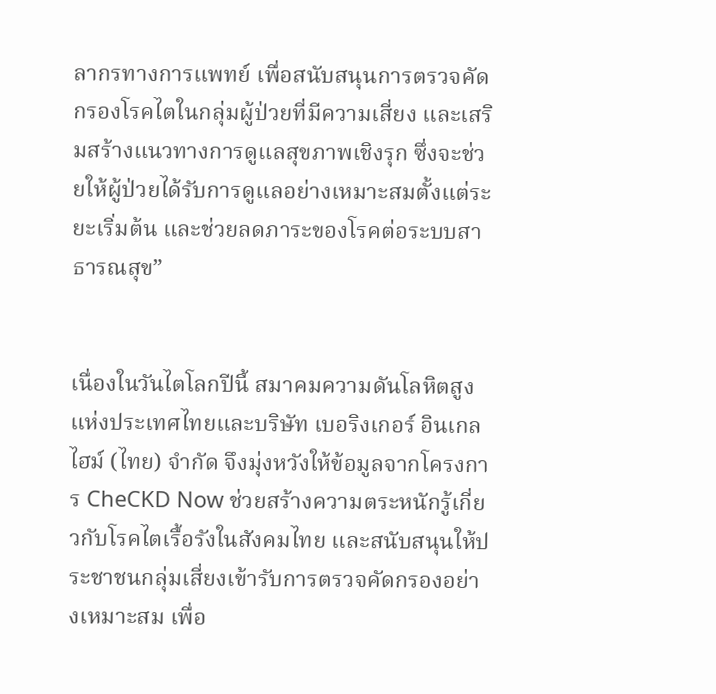ลากรทางการแพทย์ เพื่อสนับสนุนการตรวจคัดกรองโรคไตในกลุ่มผู้ป่วยที่มีความเสี่ยง และเสริมสร้างแนวทางการดูแลสุขภาพเชิงรุก ซึ่งจะช่วยให้ผู้ป่วยได้รับการดูแลอย่างเหมาะสมตั้งแต่ระยะเริ่มต้น และช่วยลดภาระของโรคต่อระบบสาธารณสุข”


เนื่องในวันไตโลกปีนี้ สมาคมความดันโลหิตสูงแห่งประเทศไทยและบริษัท เบอริงเกอร์ อินเกลไฮม์ (ไทย) จำกัด จึงมุ่งหวังให้ข้อมูลจากโครงการ CheCKD Now ช่วยสร้างความตระหนักรู้เกี่ยวกับโรคไตเรื้อรังในสังคมไทย และสนับสนุนให้ประชาชนกลุ่มเสี่ยงเข้ารับการตรวจคัดกรองอย่างเหมาะสม เพื่อ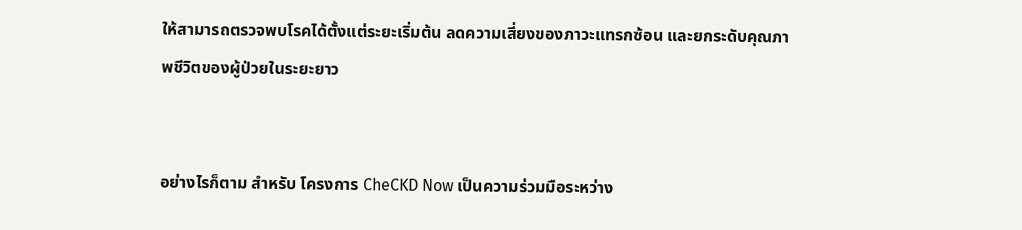ให้สามารถตรวจพบโรคได้ตั้งแต่ระยะเริ่มต้น ลดความเสี่ยงของภาวะแทรกซ้อน และยกระดับคุณภาพชีวิตของผู้ป่วยในระยะยาว


อย่างไรก็ตาม สำหรับ โครงการ CheCKD Now เป็นความร่วมมือระหว่าง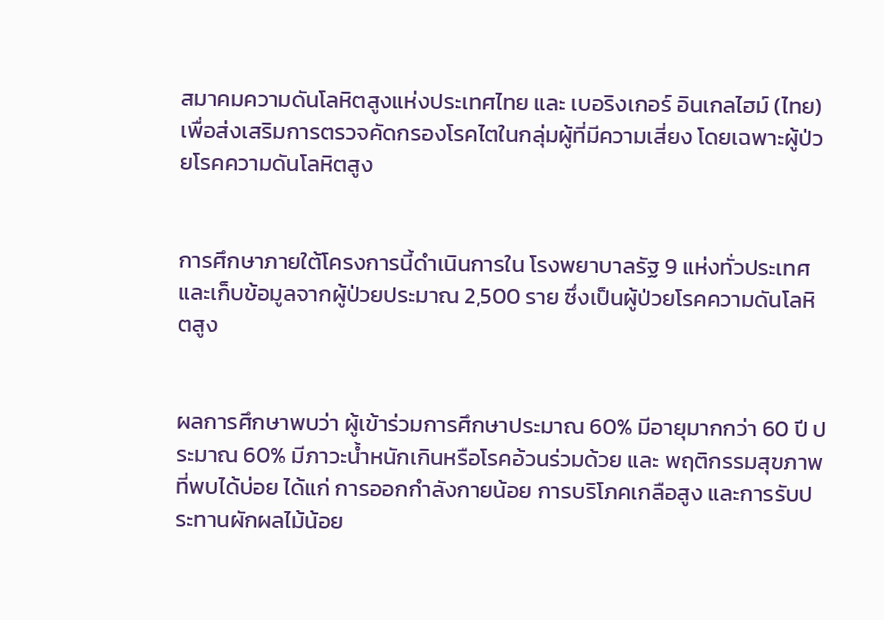สมาคมความดันโลหิตสูงแห่งประเทศไทย และ เบอริงเกอร์ อินเกลไฮม์ (ไทย) เพื่อส่งเสริมการตรวจคัดกรองโรคไตในกลุ่มผู้ที่มีความเสี่ยง โดยเฉพาะผู้ป่วยโรคความดันโลหิตสูง


การศึกษาภายใต้โครงการนี้ดำเนินการใน โรงพยาบาลรัฐ 9 แห่งทั่วประเทศ และเก็บข้อมูลจากผู้ป่วยประมาณ 2,500 ราย ซึ่งเป็นผู้ป่วยโรคความดันโลหิตสูง


ผลการศึกษาพบว่า ผู้เข้าร่วมการศึกษาประมาณ 60% มีอายุมากกว่า 60 ปี ประมาณ 60% มีภาวะน้ำหนักเกินหรือโรคอ้วนร่วมด้วย และ พฤติกรรมสุขภาพที่พบได้บ่อย ได้แก่ การออกกำลังกายน้อย การบริโภคเกลือสูง และการรับประทานผักผลไม้น้อย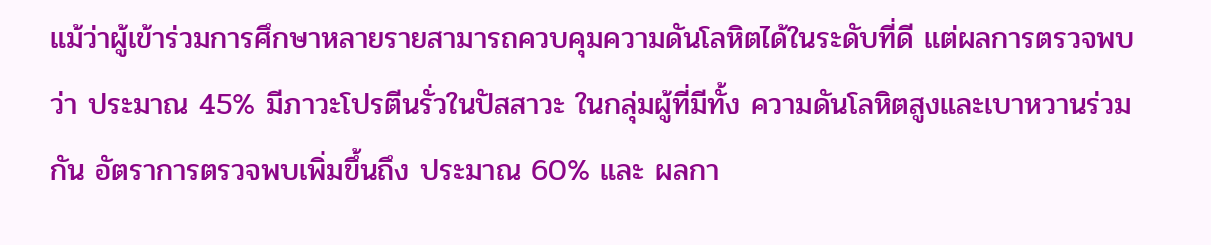แม้ว่าผู้เข้าร่วมการศึกษาหลายรายสามารถควบคุมความดันโลหิตได้ในระดับที่ดี แต่ผลการตรวจพบว่า ประมาณ 45% มีภาวะโปรตีนรั่วในปัสสาวะ ในกลุ่มผู้ที่มีทั้ง ความดันโลหิตสูงและเบาหวานร่วมกัน อัตราการตรวจพบเพิ่มขึ้นถึง ประมาณ 60% และ ผลกา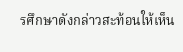รศึกษาดังกล่าวสะท้อนให้เห็น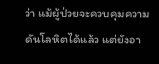ว่า แม้ผู้ป่วยจะควบคุมความดันโลหิตได้แล้ว แต่ยังอา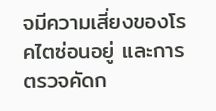จมีความเสี่ยงของโรคไตซ่อนอยู่ และการตรวจคัดก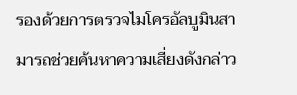รองด้วยการตรวจไมโครอัลบูมินสามารถช่วยค้นหาความเสี่ยงดังกล่าว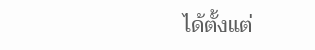ได้ตั้งแต่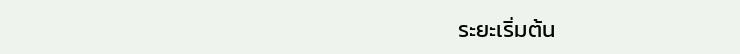ระยะเริ่มต้น